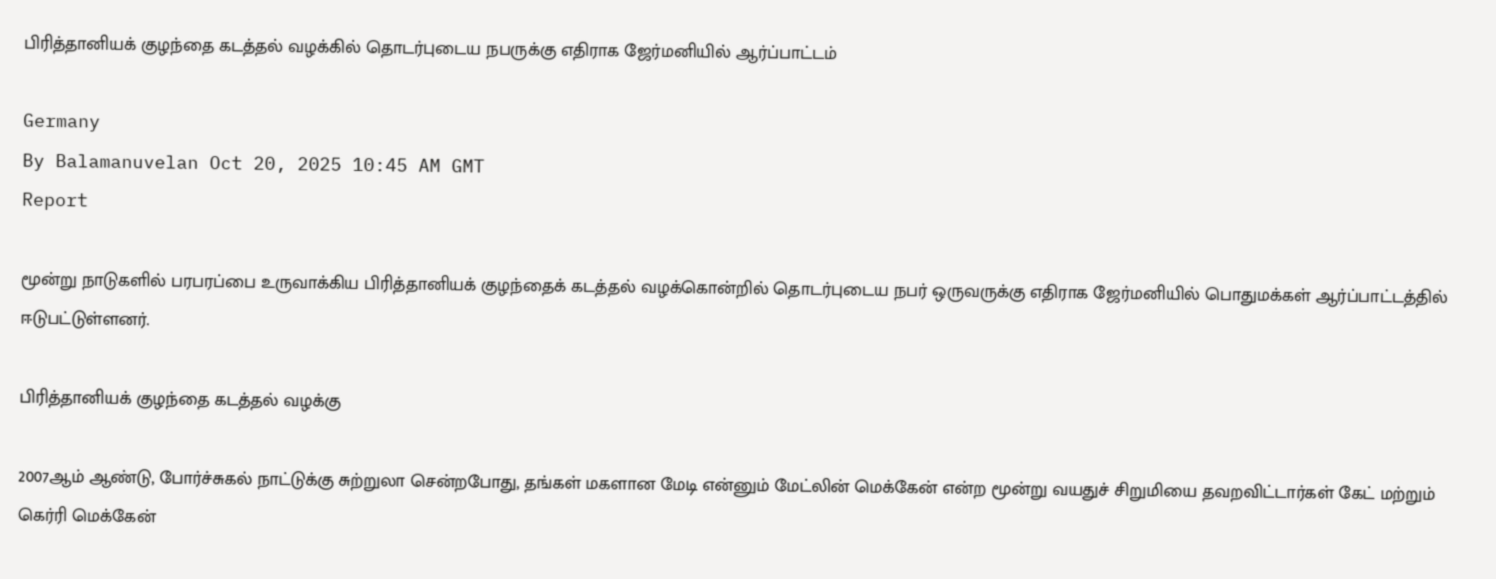பிரித்தானியக் குழந்தை கடத்தல் வழக்கில் தொடர்புடைய நபருக்கு எதிராக ஜேர்மனியில் ஆர்ப்பாட்டம்

Germany
By Balamanuvelan Oct 20, 2025 10:45 AM GMT
Report

மூன்று நாடுகளில் பரபரப்பை உருவாக்கிய பிரித்தானியக் குழந்தைக் கடத்தல் வழக்கொன்றில் தொடர்புடைய நபர் ஒருவருக்கு எதிராக ஜேர்மனியில் பொதுமக்கள் ஆர்ப்பாட்டத்தில் ஈடுபட்டுள்ளனர்.

பிரித்தானியக் குழந்தை கடத்தல் வழக்கு

2007ஆம் ஆண்டு, போர்ச்சுகல் நாட்டுக்கு சுற்றுலா சென்றபோது, தங்கள் மகளான மேடி என்னும் மேட்லின் மெக்கேன் என்ற மூன்று வயதுச் சிறுமியை தவறவிட்டார்கள் கேட் மற்றும் கெர்ரி மெக்கேன்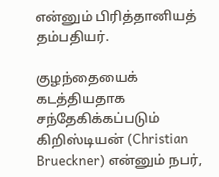என்னும் பிரித்தானியத் தம்பதியர்.

குழந்தையைக் கடத்தியதாக சந்தேகிக்கப்படும் கிறிஸ்டியன் (Christian Brueckner) என்னும் நபர்,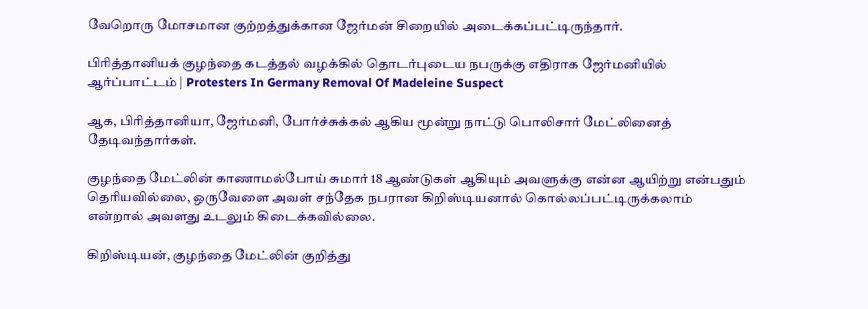வேறொரு மோசமான குற்றத்துக்கான ஜேர்மன் சிறையில் அடைக்கப்பட்டிருந்தார்.

பிரித்தானியக் குழந்தை கடத்தல் வழக்கில் தொடர்புடைய நபருக்கு எதிராக ஜேர்மனியில் ஆர்ப்பாட்டம் | Protesters In Germany Removal Of Madeleine Suspect

ஆக, பிரித்தானியா, ஜேர்மனி, போர்ச்சுக்கல் ஆகிய மூன்று நாட்டு பொலிசார் மேட்லினைத் தேடிவந்தார்கள்.

குழந்தை மேட்லின் காணாமல்போய் சுமார் 18 ஆண்டுகள் ஆகியும் அவளுக்கு என்ன ஆயிற்று என்பதும் தெரியவில்லை, ஒருவேளை அவள் சந்தேக நபரான கிறிஸ்டியனால் கொல்லப்பட்டிருக்கலாம் என்றால் அவளது உடலும் கிடைக்கவில்லை.

கிறிஸ்டியன், குழந்தை மேட்லின் குறித்து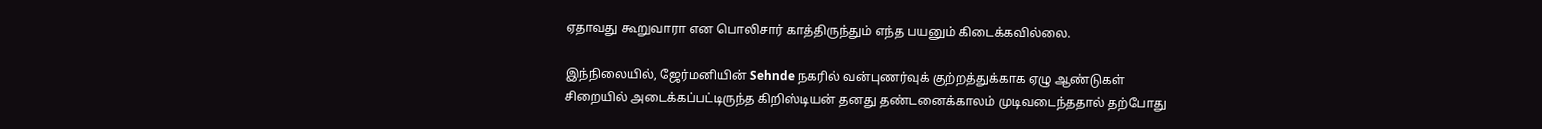ஏதாவது கூறுவாரா என பொலிசார் காத்திருந்தும் எந்த பயனும் கிடைக்கவில்லை.

இந்நிலையில், ஜேர்மனியின் Sehnde நகரில் வன்புணர்வுக் குற்றத்துக்காக ஏழு ஆண்டுகள் சிறையில் அடைக்கப்பட்டிருந்த கிறிஸ்டியன் தனது தண்டனைக்காலம் முடிவடைந்ததால் தற்போது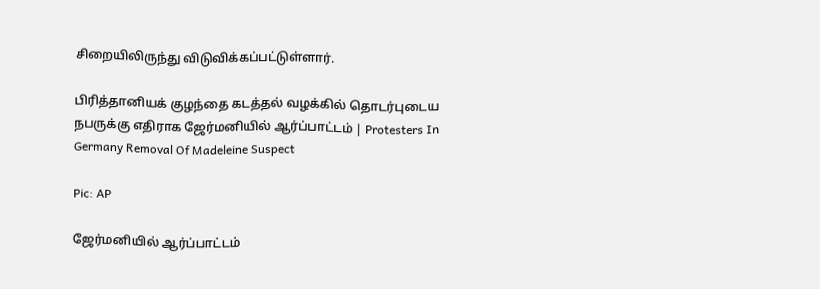சிறையிலிருந்து விடுவிக்கப்பட்டுள்ளார்.

பிரித்தானியக் குழந்தை கடத்தல் வழக்கில் தொடர்புடைய நபருக்கு எதிராக ஜேர்மனியில் ஆர்ப்பாட்டம் | Protesters In Germany Removal Of Madeleine Suspect

Pic: AP

ஜேர்மனியில் ஆர்ப்பாட்டம்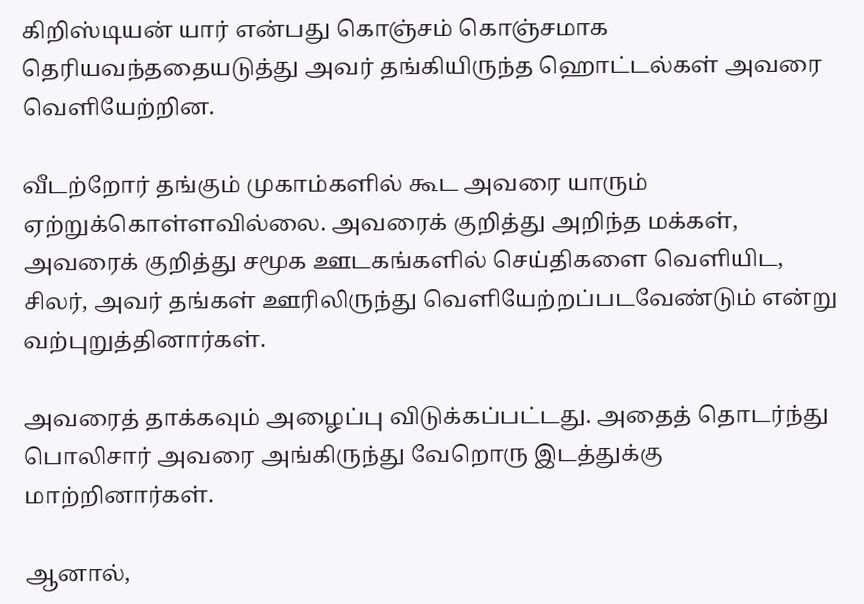கிறிஸ்டியன் யார் என்பது கொஞ்சம் கொஞ்சமாக தெரியவந்ததையடுத்து அவர் தங்கியிருந்த ஹொட்டல்கள் அவரை வெளியேற்றின.

வீடற்றோர் தங்கும் முகாம்களில் கூட அவரை யாரும் ஏற்றுக்கொள்ளவில்லை. அவரைக் குறித்து அறிந்த மக்கள், அவரைக் குறித்து சமூக ஊடகங்களில் செய்திகளை வெளியிட, சிலர், அவர் தங்கள் ஊரிலிருந்து வெளியேற்றப்படவேண்டும் என்று வற்புறுத்தினார்கள்.

அவரைத் தாக்கவும் அழைப்பு விடுக்கப்பட்டது. அதைத் தொடர்ந்து பொலிசார் அவரை அங்கிருந்து வேறொரு இடத்துக்கு மாற்றினார்கள்.

ஆனால்,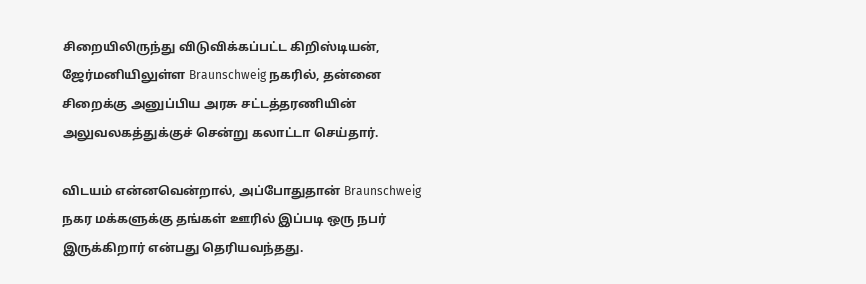சிறையிலிருந்து விடுவிக்கப்பட்ட கிறிஸ்டியன், ஜேர்மனியிலுள்ள Braunschweig நகரில், தன்னை சிறைக்கு அனுப்பிய அரசு சட்டத்தரணியின் அலுவலகத்துக்குச் சென்று கலாட்டா செய்தார்.

விடயம் என்னவென்றால், அப்போதுதான் Braunschweig நகர மக்களுக்கு தங்கள் ஊரில் இப்படி ஒரு நபர் இருக்கிறார் என்பது தெரியவந்தது.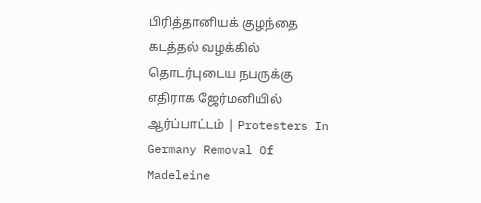பிரித்தானியக் குழந்தை கடத்தல் வழக்கில் தொடர்புடைய நபருக்கு எதிராக ஜேர்மனியில் ஆர்ப்பாட்டம் | Protesters In Germany Removal Of Madeleine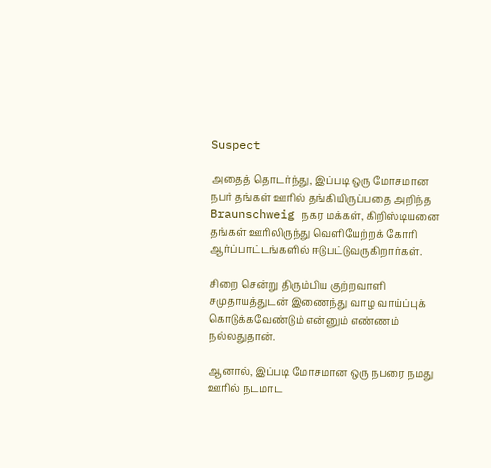Suspect

அதைத் தொடர்ந்து, இப்படி ஒரு மோசமான நபர் தங்கள் ஊரில் தங்கியிருப்பதை அறிந்த Braunschweig நகர மக்கள், கிறிஸ்டியனை தங்கள் ஊரிலிருந்து வெளியேற்றக் கோரி ஆர்ப்பாட்டங்களில் ஈடுபட்டுவருகிறார்கள்.

சிறை சென்று திரும்பிய குற்றவாளி சமுதாயத்துடன் இணைந்து வாழ வாய்ப்புக் கொடுக்கவேண்டும் என்னும் எண்ணம் நல்லதுதான்.

ஆனால், இப்படி மோசமான ஒரு நபரை நமது ஊரில் நடமாட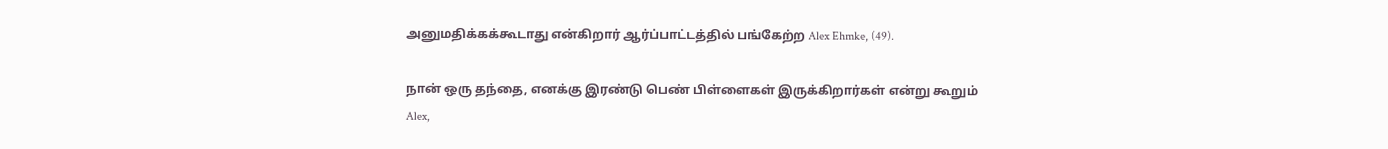அனுமதிக்கக்கூடாது என்கிறார் ஆர்ப்பாட்டத்தில் பங்கேற்ற Alex Ehmke, (49).

நான் ஒரு தந்தை, எனக்கு இரண்டு பெண் பிள்ளைகள் இருக்கிறார்கள் என்று கூறும் Alex,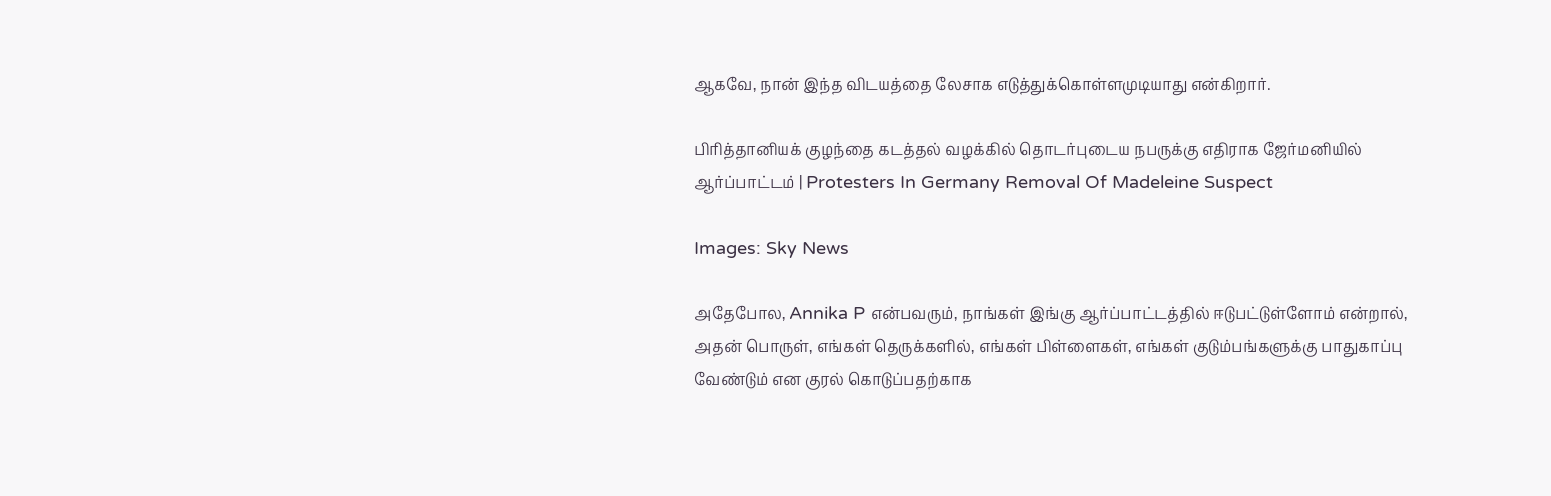ஆகவே, நான் இந்த விடயத்தை லேசாக எடுத்துக்கொள்ளமுடியாது என்கிறார்.

பிரித்தானியக் குழந்தை கடத்தல் வழக்கில் தொடர்புடைய நபருக்கு எதிராக ஜேர்மனியில் ஆர்ப்பாட்டம் | Protesters In Germany Removal Of Madeleine Suspect

Images: Sky News

அதேபோல, Annika P என்பவரும், நாங்கள் இங்கு ஆர்ப்பாட்டத்தில் ஈடுபட்டுள்ளோம் என்றால், அதன் பொருள், எங்கள் தெருக்களில், எங்கள் பிள்ளைகள், எங்கள் குடும்பங்களுக்கு பாதுகாப்பு வேண்டும் என குரல் கொடுப்பதற்காக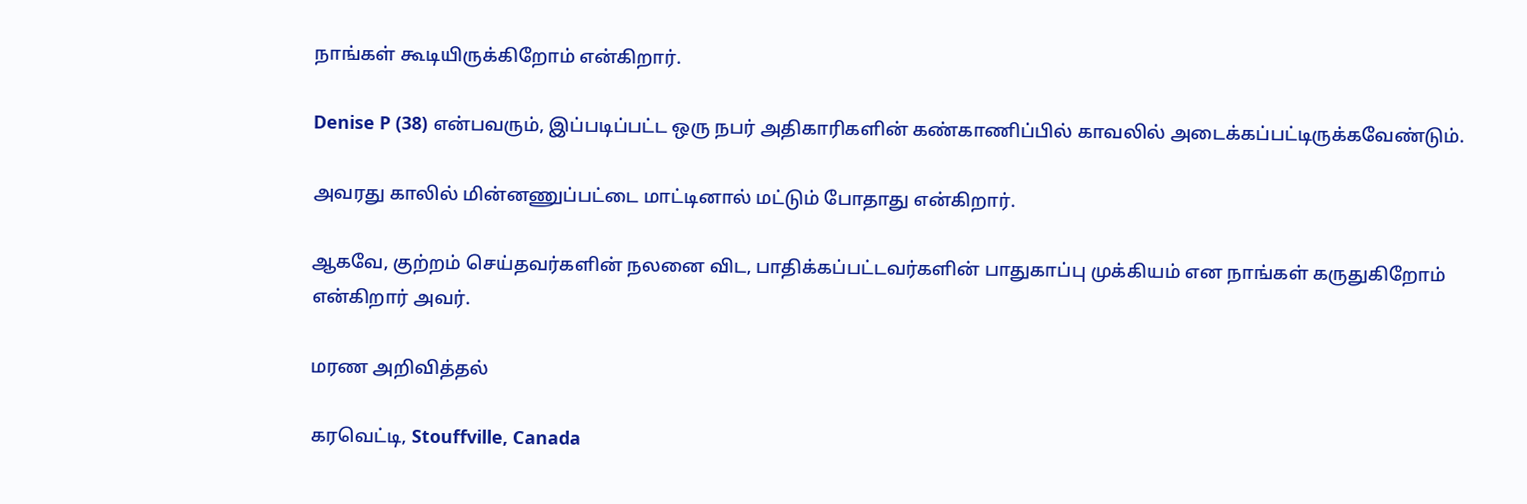நாங்கள் கூடியிருக்கிறோம் என்கிறார்.

Denise P (38) என்பவரும், இப்படிப்பட்ட ஒரு நபர் அதிகாரிகளின் கண்காணிப்பில் காவலில் அடைக்கப்பட்டிருக்கவேண்டும்.

அவரது காலில் மின்னணுப்பட்டை மாட்டினால் மட்டும் போதாது என்கிறார்.

ஆகவே, குற்றம் செய்தவர்களின் நலனை விட, பாதிக்கப்பட்டவர்களின் பாதுகாப்பு முக்கியம் என நாங்கள் கருதுகிறோம் என்கிறார் அவர்.

மரண அறிவித்தல்

கரவெட்டி, Stouffville, Canada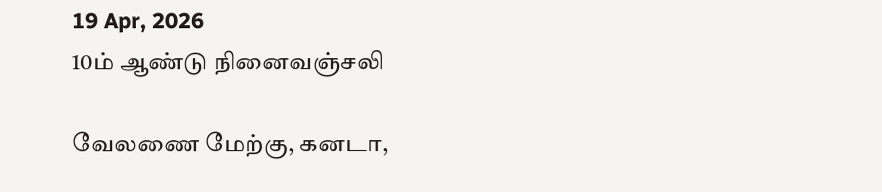19 Apr, 2026
10ம் ஆண்டு நினைவஞ்சலி

வேலணை மேற்கு, கனடா,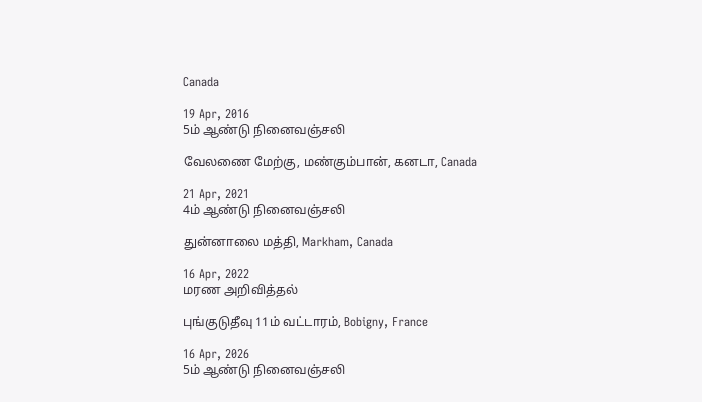Canada

19 Apr, 2016
5ம் ஆண்டு நினைவஞ்சலி

வேலணை மேற்கு, மண்கும்பான், கனடா, Canada

21 Apr, 2021
4ம் ஆண்டு நினைவஞ்சலி

துன்னாலை மத்தி, Markham, Canada

16 Apr, 2022
மரண அறிவித்தல்

புங்குடுதீவு 11ம் வட்டாரம், Bobigny, France

16 Apr, 2026
5ம் ஆண்டு நினைவஞ்சலி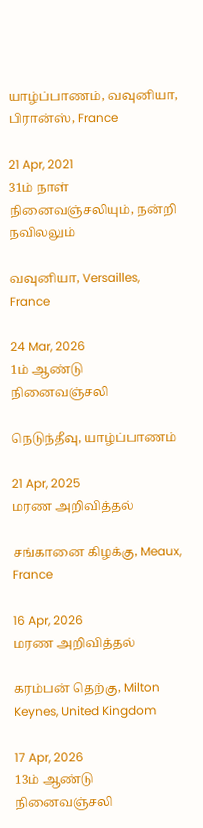யாழ்ப்பாணம், வவுனியா, பிரான்ஸ், France

21 Apr, 2021
31ம் நாள் நினைவஞ்சலியும், நன்றி நவிலலும்

வவுனியா, Versailles, France

24 Mar, 2026
1ம் ஆண்டு நினைவஞ்சலி

நெடுந்தீவு, யாழ்ப்பாணம்

21 Apr, 2025
மரண அறிவித்தல்

சங்கானை கிழக்கு, Meaux, France

16 Apr, 2026
மரண அறிவித்தல்

கரம்பன் தெற்கு, Milton Keynes, United Kingdom

17 Apr, 2026
13ம் ஆண்டு நினைவஞ்சலி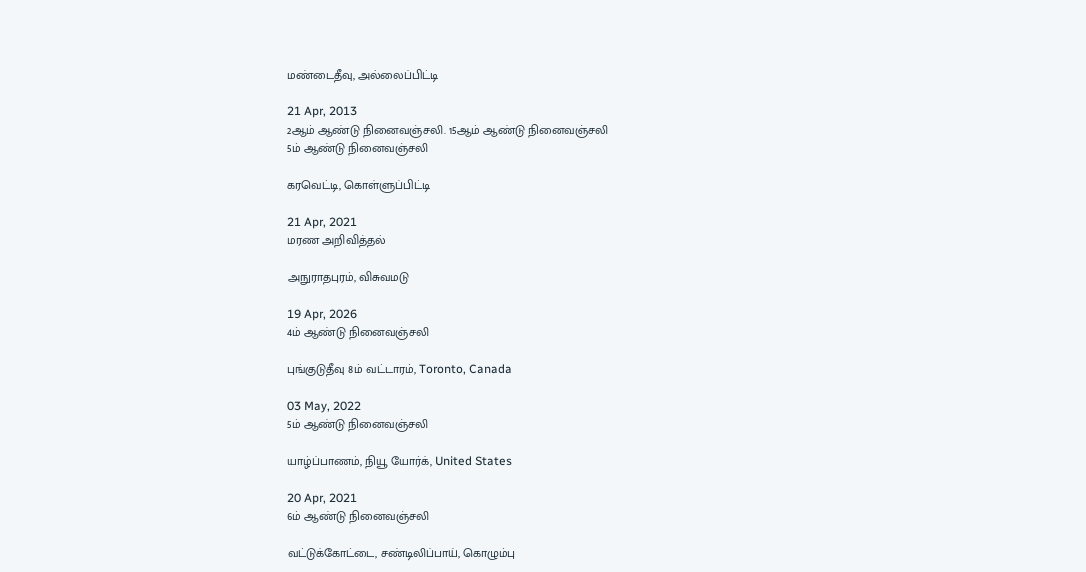மண்டைதீவு, அல்லைப்பிட்டி

21 Apr, 2013
2ஆம் ஆண்டு நினைவஞ்சலி. 15ஆம் ஆண்டு நினைவஞ்சலி
5ம் ஆண்டு நினைவஞ்சலி

கரவெட்டி, கொள்ளுப்பிட்டி

21 Apr, 2021
மரண அறிவித்தல்

அநுராதபுரம், விசுவமடு

19 Apr, 2026
4ம் ஆண்டு நினைவஞ்சலி

புங்குடுதீவு 8ம் வட்டாரம், Toronto, Canada

03 May, 2022
5ம் ஆண்டு நினைவஞ்சலி

யாழ்ப்பாணம், நியூ யோர்க், United States

20 Apr, 2021
6ம் ஆண்டு நினைவஞ்சலி

வட்டுக்கோட்டை, சண்டிலிப்பாய், கொழும்பு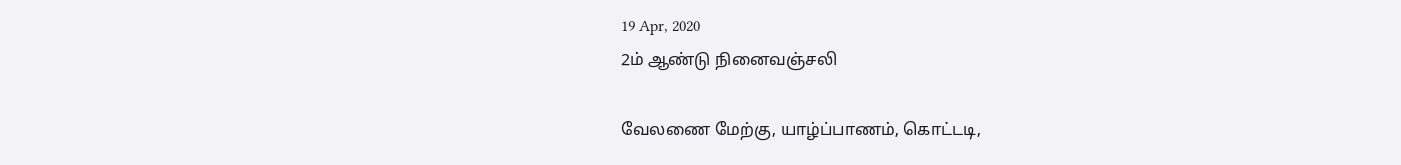19 Apr, 2020
2ம் ஆண்டு நினைவஞ்சலி

வேலணை மேற்கு, யாழ்ப்பாணம், கொட்டடி,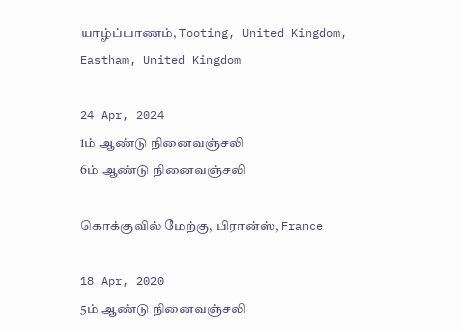யாழ்ப்பாணம், Tooting, United Kingdom, Eastham, United Kingdom

24 Apr, 2024
1ம் ஆண்டு நினைவஞ்சலி
6ம் ஆண்டு நினைவஞ்சலி

கொக்குவில் மேற்கு, பிரான்ஸ், France

18 Apr, 2020
5ம் ஆண்டு நினைவஞ்சலி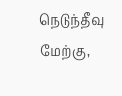நெடுந்தீவு மேற்கு,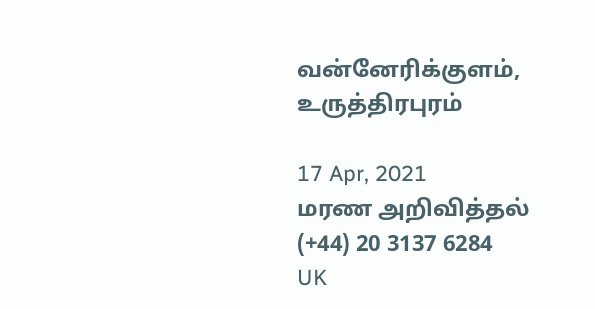வன்னேரிக்குளம், உருத்திரபுரம்

17 Apr, 2021
மரண அறிவித்தல்
(+44) 20 3137 6284
UK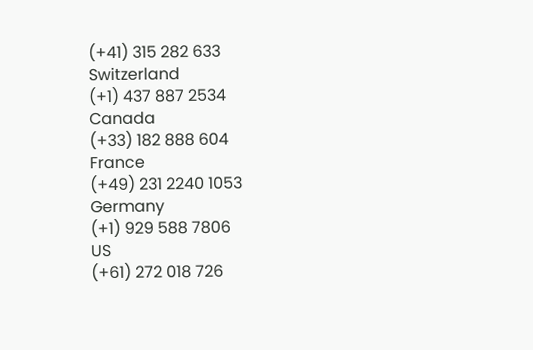(+41) 315 282 633
Switzerland
(+1) 437 887 2534
Canada
(+33) 182 888 604
France
(+49) 231 2240 1053
Germany
(+1) 929 588 7806
US
(+61) 272 018 726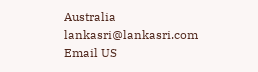Australia
lankasri@lankasri.com
Email US